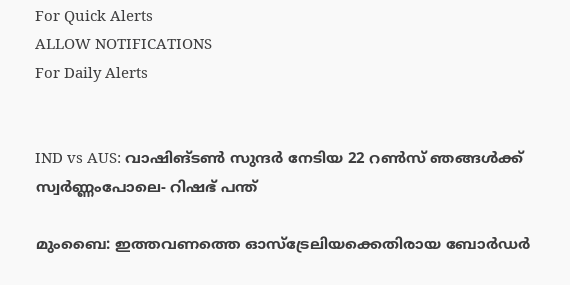For Quick Alerts
ALLOW NOTIFICATIONS
For Daily Alerts


IND vs AUS: വാഷിങ്ടണ്‍ സുന്ദര്‍ നേടിയ 22 റണ്‍സ് ഞങ്ങള്‍ക്ക് സ്വര്‍ണ്ണംപോലെ- റിഷഭ് പന്ത്

മുംബൈ: ഇത്തവണത്തെ ഓസ്‌ട്രേലിയക്കെതിരായ ബോര്‍ഡര്‍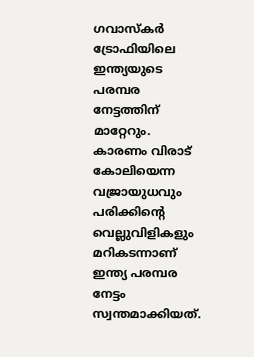ഗവാസ്‌കര്‍ ട്രോഫിയിലെ ഇന്ത്യയുടെ പരമ്പര നേട്ടത്തിന് മാറ്റേറും. കാരണം വിരാട് കോലിയെന്ന വജ്രായുധവും പരിക്കിന്റെ വെല്ലുവിളികളും മറികടന്നാണ് ഇന്ത്യ പരമ്പര നേട്ടം സ്വന്തമാക്കിയത്.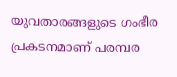യുവതാരങ്ങളുടെ ഗംഭീര പ്രകടനമാണ് പരമ്പര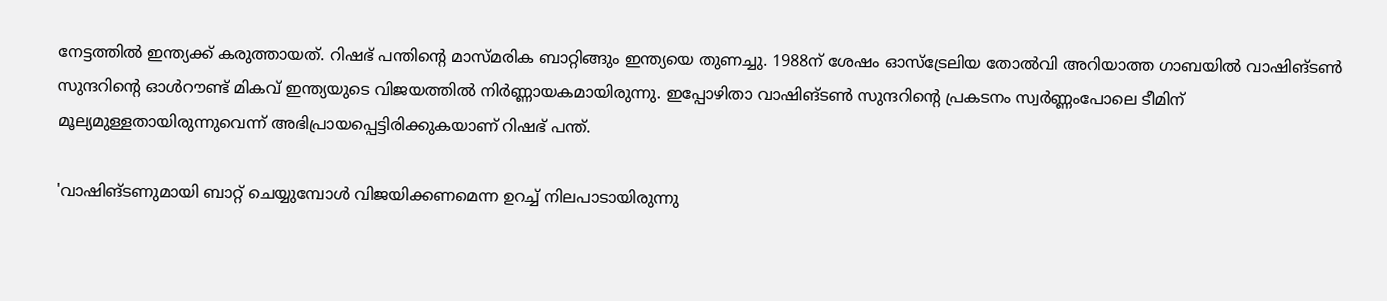നേട്ടത്തില്‍ ഇന്ത്യക്ക് കരുത്തായത്. റിഷഭ് പന്തിന്റെ മാസ്മരിക ബാറ്റിങ്ങും ഇന്ത്യയെ തുണച്ചു. 1988ന് ശേഷം ഓസ്‌ട്രേലിയ തോല്‍വി അറിയാത്ത ഗാബയില്‍ വാഷിങ്ടണ്‍ സുന്ദറിന്റെ ഓള്‍റൗണ്ട് മികവ് ഇന്ത്യയുടെ വിജയത്തില്‍ നിര്‍ണ്ണായകമായിരുന്നു. ഇപ്പോഴിതാ വാഷിങ്ടണ്‍ സുന്ദറിന്റെ പ്രകടനം സ്വര്‍ണ്ണംപോലെ ടീമിന് മൂല്യമുള്ളതായിരുന്നുവെന്ന് അഭിപ്രായപ്പെട്ടിരിക്കുകയാണ് റിഷഭ് പന്ത്.

'വാഷിങ്ടണുമായി ബാറ്റ് ചെയ്യുമ്പോള്‍ വിജയിക്കണമെന്ന ഉറച്ച് നിലപാടായിരുന്നു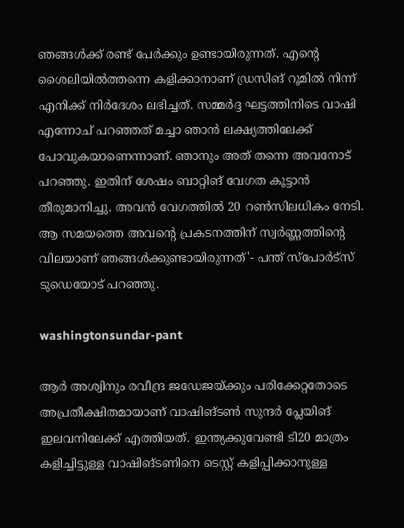ഞങ്ങള്‍ക്ക് രണ്ട് പേര്‍ക്കും ഉണ്ടായിരുന്നത്. എന്റെ ശൈലിയില്‍ത്തന്നെ കളിക്കാനാണ് ഡ്രസിങ് റൂമില്‍ നിന്ന് എനിക്ക് നിര്‍ദേശം ലഭിച്ചത്. സമ്മര്‍ദ്ദ ഘട്ടത്തിനിടെ വാഷി എന്നോച് പറഞ്ഞത് മച്ചാ ഞാന്‍ ലക്ഷ്യത്തിലേക്ക് പോവുകയാണെന്നാണ്. ഞാനും അത് തന്നെ അവനോട് പറഞ്ഞു. ഇതിന് ശേഷം ബാറ്റിങ് വേഗത കൂട്ടാന്‍ തീരുമാനിച്ചു. അവന്‍ വേഗത്തില്‍ 20 റണ്‍സിലധികം നേടി. ആ സമയത്തെ അവന്റെ പ്രകടനത്തിന് സ്വര്‍ണ്ണത്തിന്റെ വിലയാണ് ഞങ്ങള്‍ക്കുണ്ടായിരുന്നത്'- പന്ത് സ്‌പോര്‍ട്‌സ് ടുഡെയോട് പറഞ്ഞു.

washingtonsundar-pant

ആര്‍ അശ്വിനും രവീന്ദ്ര ജഡേജയ്ക്കും പരിക്കേറ്റതോടെ അപ്രതീക്ഷിതമായാണ് വാഷിങ്ടണ്‍ സുന്ദര്‍ പ്ലേയിങ് ഇലവനിലേക്ക് എത്തിയത്. ഇന്ത്യക്കുവേണ്ടി ടി20 മാത്രം കളിച്ചിട്ടുള്ള വാഷിങ്ടണിനെ ടെസ്റ്റ് കളിപ്പിക്കാനുള്ള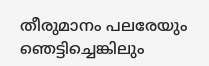തീരുമാനം പലരേയും ഞെട്ടിച്ചെങ്കിലും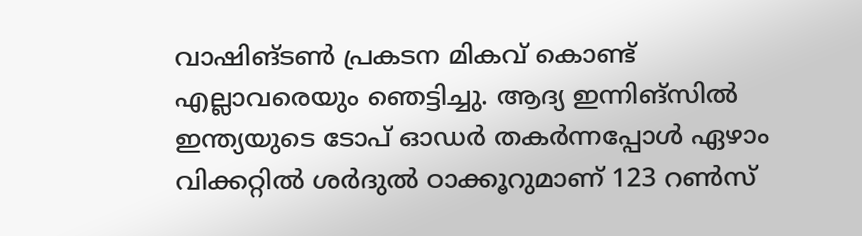വാഷിങ്ടണ്‍ പ്രകടന മികവ് കൊണ്ട് എല്ലാവരെയും ഞെട്ടിച്ചു. ആദ്യ ഇന്നിങ്‌സില്‍ ഇന്ത്യയുടെ ടോപ് ഓഡര്‍ തകര്‍ന്നപ്പോള്‍ ഏഴാം വിക്കറ്റില്‍ ശര്‍ദുല്‍ ഠാക്കൂറുമാണ് 123 റണ്‍സ്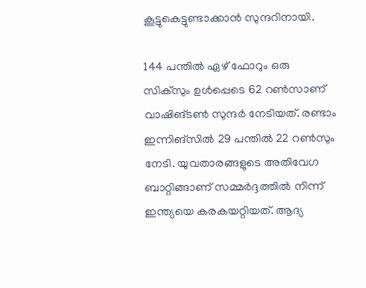കൂട്ടുകെട്ടുണ്ടാക്കാന്‍ സുന്ദറിനായി.

144 പന്തില്‍ ഏഴ് ഫോറും ഒരു സിക്‌സും ഉള്‍പ്പെടെ 62 റണ്‍സാണ് വാഷിങ്ടണ്‍ സുന്ദര്‍ നേടിയത്. രണ്ടാം ഇന്നിങ്‌സില്‍ 29 പന്തില്‍ 22 റണ്‍സും നേടി. യുവതാരങ്ങളുടെ അതിവേഗ ബാറ്റിങ്ങാണ് സമ്മര്‍ദ്ദത്തില്‍ നിന്ന് ഇന്ത്യയെ കരകയറ്റിയത്. ആദ്യ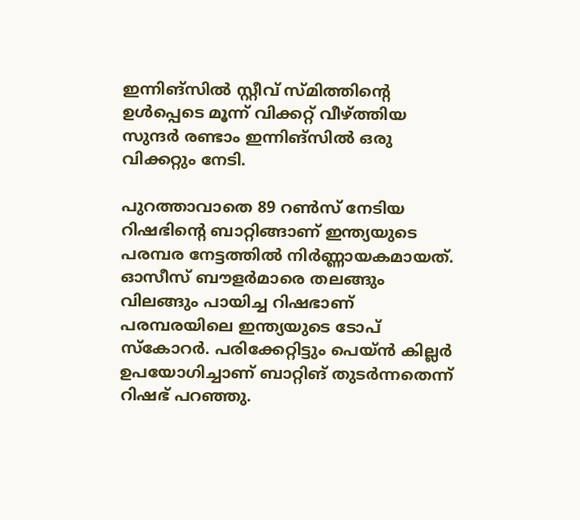ഇന്നിങ്‌സില്‍ സ്റ്റീവ് സ്മിത്തിന്റെ ഉള്‍പ്പെടെ മൂന്ന് വിക്കറ്റ് വീഴ്ത്തിയ സുന്ദര്‍ രണ്ടാം ഇന്നിങ്‌സില്‍ ഒരു വിക്കറ്റും നേടി.

പുറത്താവാതെ 89 റണ്‍സ് നേടിയ റിഷഭിന്റെ ബാറ്റിങ്ങാണ് ഇന്ത്യയുടെ പരമ്പര നേട്ടത്തില്‍ നിര്‍ണ്ണായകമായത്. ഓസീസ് ബൗളര്‍മാരെ തലങ്ങും വിലങ്ങും പായിച്ച റിഷഭാണ് പരമ്പരയിലെ ഇന്ത്യയുടെ ടോപ് സ്‌കോറര്‍. പരിക്കേറ്റിട്ടും പെയ്ന്‍ കില്ലര്‍ ഉപയോഗിച്ചാണ് ബാറ്റിങ് തുടര്‍ന്നതെന്ന് റിഷഭ് പറഞ്ഞു.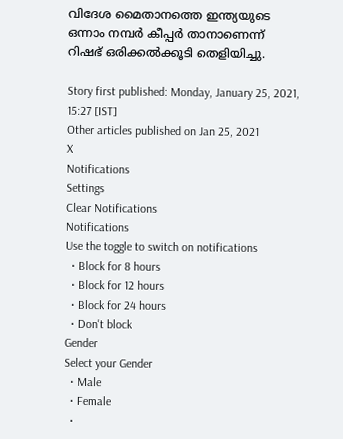വിദേശ മൈതാനത്തെ ഇന്ത്യയുടെ ഒന്നാം നമ്പര്‍ കീപ്പര്‍ താനാണെന്ന് റിഷഭ് ഒരിക്കല്‍ക്കൂടി തെളിയിച്ചു.

Story first published: Monday, January 25, 2021, 15:27 [IST]
Other articles published on Jan 25, 2021
X
Notifications
Settings
Clear Notifications
Notifications
Use the toggle to switch on notifications
  • Block for 8 hours
  • Block for 12 hours
  • Block for 24 hours
  • Don't block
Gender
Select your Gender
  • Male
  • Female
  •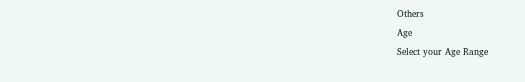Others
Age
Select your Age Range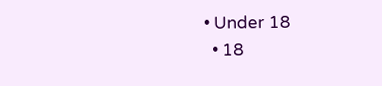• Under 18
  • 18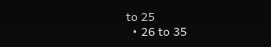to 25
  • 26 to 35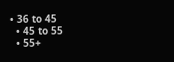• 36 to 45
  • 45 to 55
  • 55+